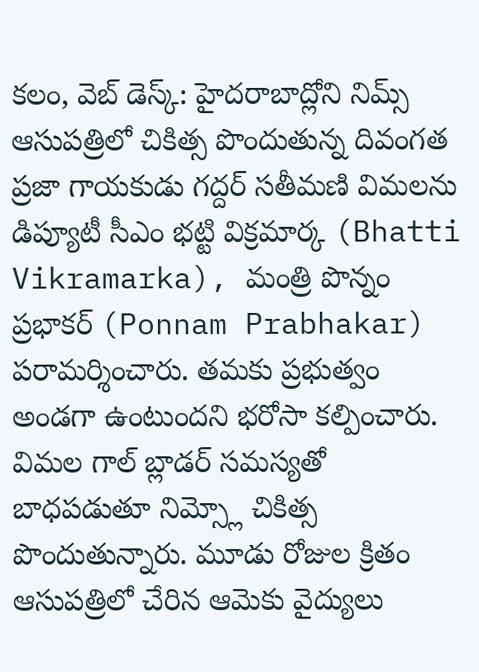కలం, వెబ్ డెస్క్: హైదరాబాద్లోని నిమ్స్ ఆసుపత్రిలో చికిత్స పొందుతున్న దివంగత ప్రజా గాయకుడు గద్దర్ సతీమణి విమలను డిప్యూటీ సీఎం భట్టి విక్రమార్క (Bhatti Vikramarka), మంత్రి పొన్నం ప్రభాకర్ (Ponnam Prabhakar) పరామర్శించారు. తమకు ప్రభుత్వం అండగా ఉంటుందని భరోసా కల్పించారు. విమల గాల్ బ్లాడర్ సమస్యతో బాధపడుతూ నిమ్స్లో చికిత్స పొందుతున్నారు. మూడు రోజుల క్రితం ఆసుపత్రిలో చేరిన ఆమెకు వైద్యులు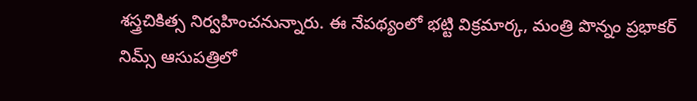శస్త్రచికిత్స నిర్వహించనున్నారు. ఈ నేపథ్యంలో భట్టి విక్రమార్క, మంత్రి పొన్నం ప్రభాకర్ నిమ్స్ ఆసుపత్రిలో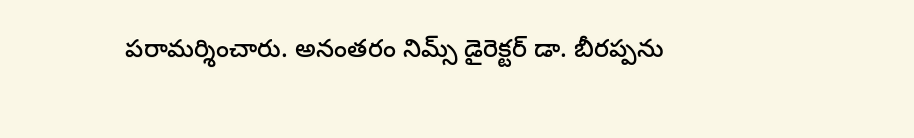పరామర్శించారు. అనంతరం నిమ్స్ డైరెక్టర్ డా. బీరప్పను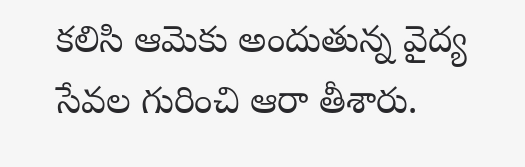కలిసి ఆమెకు అందుతున్న వైద్య సేవల గురించి ఆరా తీశారు.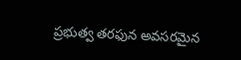ప్రభుత్వ తరఫున అవసరమైన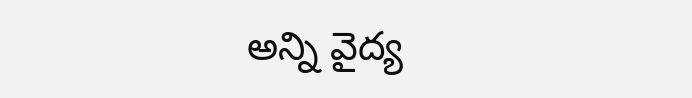అన్ని వైద్య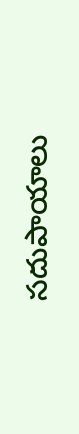సదుపాయాలు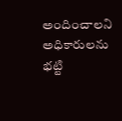అందించాలని అధికారులను భట్టి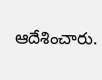ఆదేశించారు.